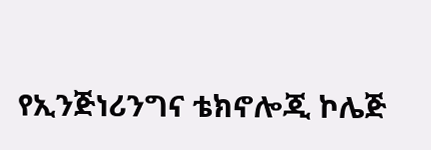የኢንጅነሪንግና ቴክኖሎጂ ኮሌጅ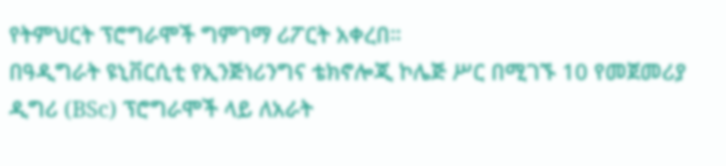የትምህርት ፕሮግራሞች ግምገማ ሪፖርት አቀረበ።
በዓዲግራት ዩኒቨርሲቲ የኢንጅነሪንግና ቴክኖሎጂ ኮሌጅ ሥር በሚገኙ 10 የመጀመሪያ ዲግሪ (BSc) ፕሮግራሞች ላይ ለአራት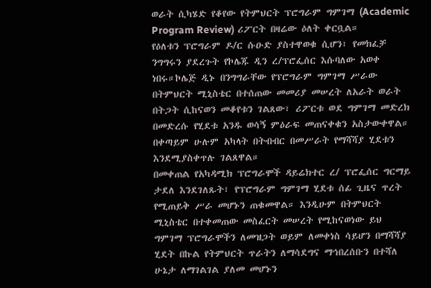ወራት ሲካሄድ የቆየው የትምህርት ፕሮግራም ግምገማ (Academic Program Review) ሪፖርት በዛሬው ዕለት ቀርቧል።
የዕለቱን ፕሮግራም ዶ/ር ሱዑድ ያስተዋወቁ ሲሆን፣ የመክፈቻ ንግግሩን ያደረጉት የኮሌጁ ዲን ረ/ፕሮፌሰር እሱባለው አወቀ ነበሩ።ኮሌጅ ዲኑ በንግግራቸው የፕሮግራም ግምገማ ሥራው በትምህርት ሚኒስቴር በተሰጠው መመሪያ መሠረት ለአራት ወራት በትጋት ሲከናወን መቆየቱን ገልጸው፣ ሪፖርቱ ወደ ግምገማ መድረክ በመድረሱ የሂደቱ አንዱ ወሳኝ ምዕራፍ መጠናቀቁን አስታውቀዋል። በቀጣይም ሁሉም አካላት በትብብር በመሥራት የማሻሻያ ሂደቱን እንደሚያስቀጥሉ ገልጸዋል።
በመቀጠል የአካዳሚክ ፕሮግራሞች ዳይሬክተር ረ/ ፕሮፌሰር ግርማይ ታደለ እንደገለጹት፣ የፕሮግራም ግምገማ ሂደቱ ሰፊ ጊዜና ጥረት የሚጠይቅ ሥራ መሆኑን ጠቁመዋል። እንዲሁም በትምህርት ሚኒስቴር በተቀመጠው መስፈርት መሠረት የሚከናወነው ይህ ግምገማ ፕሮግራሞችን ለመዝጋት ወይም ለመቀነስ ሳይሆን በማሻሻያ ሂደት በኩል የትምህርት ጥራትን ለማሳደግና ማኅበረሰቡን በተሻለ ሁኔታ ለማገልገል ያለመ መሆኑን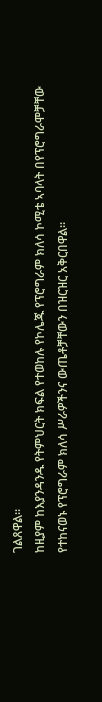ገልጸዋል።
ከዚያም ከእያንዳንዱ የትምህርት ክፍል የተወከሉ የኮሌጁ የፕሮግራም ክለሳ ኮሚቴ ኣባላት በየፕሮግራሞቻቸው የተከናወኑ የፕሮግራም ክለሳ ሥራዎችንና ውጤቶቻቸውን በዝርዝር አቅርበዋል።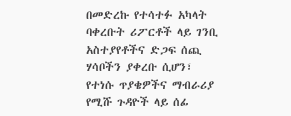በመድረኩ የተሳተፉ አካላት ባቀረቡት ሪፖርቶች ላይ ገንቢ አስተያየቶችና ድጋፍ ሰጪ ሃሳቦችን ያቀረቡ ሲሆን፣ የተነሱ ጥያቄዎችና ማብራሪያ የሚሹ ጉዳዮች ላይ ሰፊ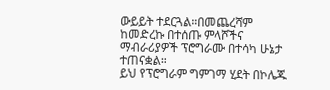ውይይት ተደርጓል።በመጨረሻም ከመድረኩ በተሰጡ ምላሾችና ማብራሪያዎች ፕሮግራሙ በተሳካ ሁኔታ ተጠናቋል።
ይህ የፕሮግራም ግምገማ ሂደት በኮሌጁ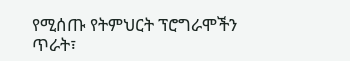የሚሰጡ የትምህርት ፕሮግራሞችን ጥራት፣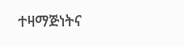ተዛማጅነትና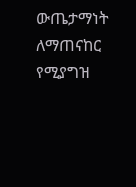ውጤታማነት ለማጠናከር የሚያግዝ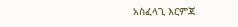አስፈላጊ እርምጃ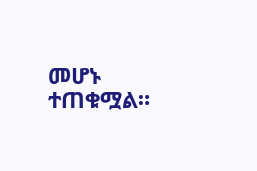መሆኑ ተጠቁሟል።